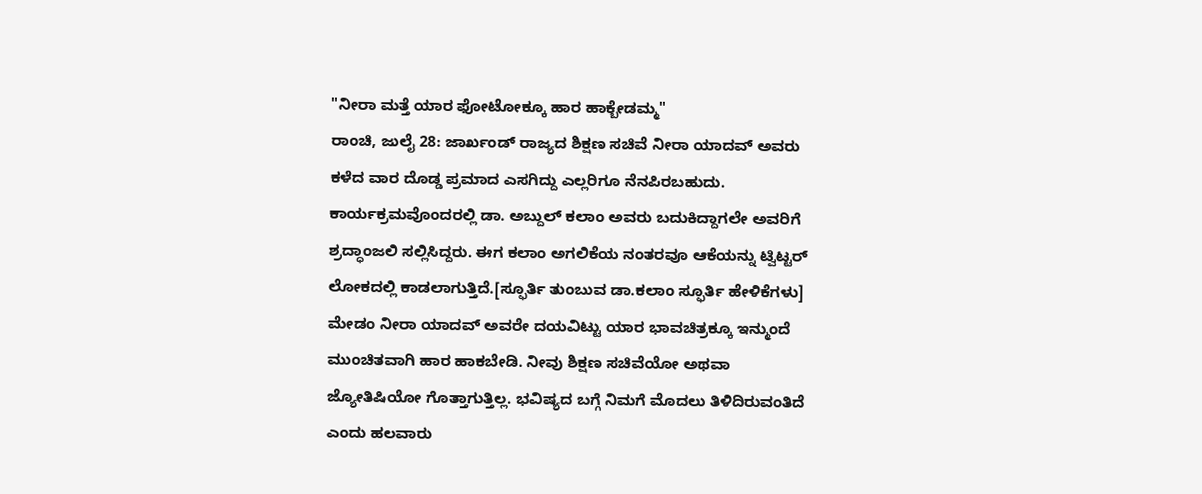"ನೀರಾ ಮತ್ತೆ ಯಾರ ಫೋಟೋಕ್ಕೂ ಹಾರ ಹಾಕ್ಬೇಡಮ್ಮ"
ರಾಂಚಿ, ಜುಲೈ 28: ಜಾರ್ಖಂಡ್ ರಾಜ್ಯದ ಶಿಕ್ಷಣ ಸಚಿವೆ ನೀರಾ ಯಾದವ್ ಅವರು ಕಳೆದ ವಾರ ದೊಡ್ಡ ಪ್ರಮಾದ ಎಸಗಿದ್ದು ಎಲ್ಲರಿಗೂ ನೆನಪಿರಬಹುದು. ಕಾರ್ಯಕ್ರಮವೊಂದರಲ್ಲಿ ಡಾ. ಅಬ್ದುಲ್ ಕಲಾಂ ಅವರು ಬದುಕಿದ್ದಾಗಲೇ ಅವರಿಗೆ ಶ್ರದ್ಧಾಂಜಲಿ ಸಲ್ಲಿಸಿದ್ದರು. ಈಗ ಕಲಾಂ ಅಗಲಿಕೆಯ ನಂತರವೂ ಆಕೆಯನ್ನು ಟ್ವಿಟ್ಟರ್ ಲೋಕದಲ್ಲಿ ಕಾಡಲಾಗುತ್ತಿದೆ.[ಸ್ಫೂರ್ತಿ ತುಂಬುವ ಡಾ.ಕಲಾಂ ಸ್ಫೂರ್ತಿ ಹೇಳಿಕೆಗಳು]
ಮೇಡಂ ನೀರಾ ಯಾದವ್ ಅವರೇ ದಯವಿಟ್ಟು ಯಾರ ಭಾವಚಿತ್ರಕ್ಕೂ ಇನ್ಮುಂದೆ ಮುಂಚಿತವಾಗಿ ಹಾರ ಹಾಕಬೇಡಿ. ನೀವು ಶಿಕ್ಷಣ ಸಚಿವೆಯೋ ಅಥವಾ ಜ್ಯೋತಿಷಿಯೋ ಗೊತ್ತಾಗುತ್ತಿಲ್ಲ. ಭವಿಷ್ಯದ ಬಗ್ಗೆ ನಿಮಗೆ ಮೊದಲು ತಿಳಿದಿರುವಂತಿದೆ ಎಂದು ಹಲವಾರು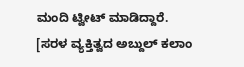ಮಂದಿ ಟ್ವೀಟ್ ಮಾಡಿದ್ದಾರೆ. [ಸರಳ ವ್ಯಕ್ತಿತ್ವದ ಅಬ್ದುಲ್ ಕಲಾಂ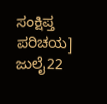ಸಂಕ್ಷಿಪ್ತ ಪರಿಚಯ]
ಜುಲೈ22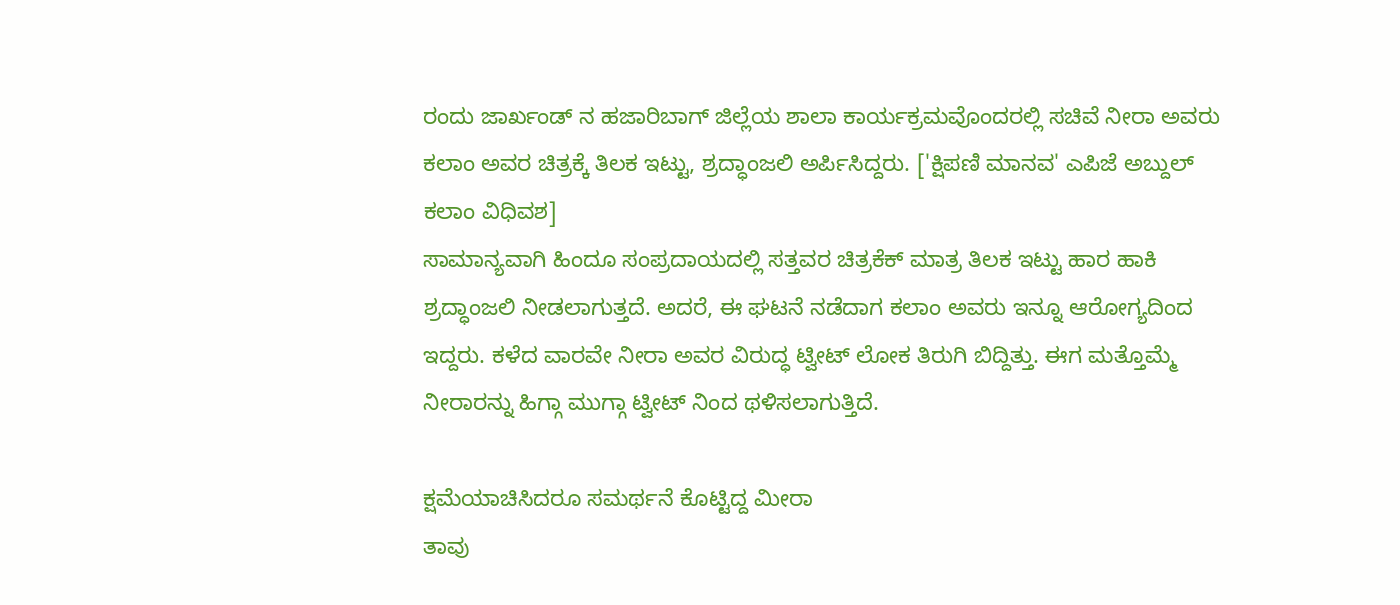ರಂದು ಜಾರ್ಖಂಡ್ ನ ಹಜಾರಿಬಾಗ್ ಜಿಲ್ಲೆಯ ಶಾಲಾ ಕಾರ್ಯಕ್ರಮವೊಂದರಲ್ಲಿ ಸಚಿವೆ ನೀರಾ ಅವರು ಕಲಾಂ ಅವರ ಚಿತ್ರಕ್ಕೆ ತಿಲಕ ಇಟ್ಟು, ಶ್ರದ್ಧಾಂಜಲಿ ಅರ್ಪಿಸಿದ್ದರು. ['ಕ್ಷಿಪಣಿ ಮಾನವ' ಎಪಿಜೆ ಅಬ್ದುಲ್ ಕಲಾಂ ವಿಧಿವಶ]
ಸಾಮಾನ್ಯವಾಗಿ ಹಿಂದೂ ಸಂಪ್ರದಾಯದಲ್ಲಿ ಸತ್ತವರ ಚಿತ್ರಕೆಕ್ ಮಾತ್ರ ತಿಲಕ ಇಟ್ಟು ಹಾರ ಹಾಕಿ ಶ್ರದ್ಧಾಂಜಲಿ ನೀಡಲಾಗುತ್ತದೆ. ಅದರೆ, ಈ ಘಟನೆ ನಡೆದಾಗ ಕಲಾಂ ಅವರು ಇನ್ನೂ ಆರೋಗ್ಯದಿಂದ ಇದ್ದರು. ಕಳೆದ ವಾರವೇ ನೀರಾ ಅವರ ವಿರುದ್ಧ ಟ್ವೀಟ್ ಲೋಕ ತಿರುಗಿ ಬಿದ್ದಿತ್ತು. ಈಗ ಮತ್ತೊಮ್ಮೆ ನೀರಾರನ್ನು ಹಿಗ್ಗಾ ಮುಗ್ಗಾ ಟ್ವೀಟ್ ನಿಂದ ಥಳಿಸಲಾಗುತ್ತಿದೆ.

ಕ್ಷಮೆಯಾಚಿಸಿದರೂ ಸಮರ್ಥನೆ ಕೊಟ್ಟಿದ್ದ ಮೀರಾ
ತಾವು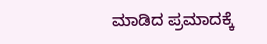ಮಾಡಿದ ಪ್ರಮಾದಕ್ಕೆ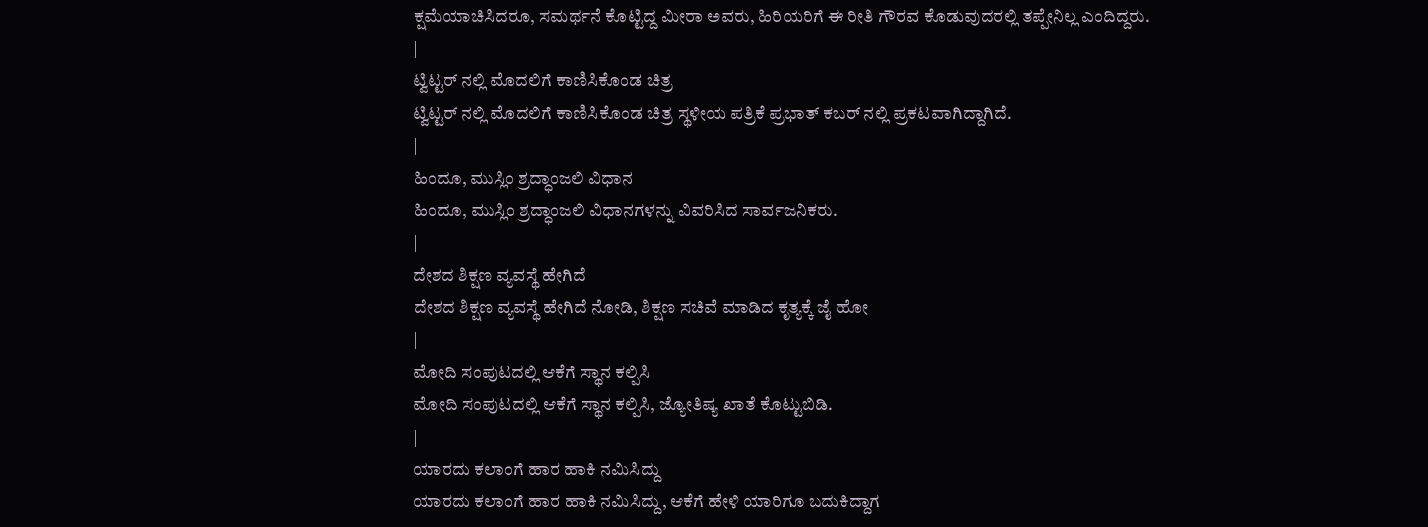ಕ್ಷಮೆಯಾಚಿಸಿದರೂ, ಸಮರ್ಥನೆ ಕೊಟ್ಟಿದ್ದ ಮೀರಾ ಅವರು, ಹಿರಿಯರಿಗೆ ಈ ರೀತಿ ಗೌರವ ಕೊಡುವುದರಲ್ಲಿ ತಪ್ಪೇನಿಲ್ಲ ಎಂದಿದ್ದರು.
|
ಟ್ವಿಟ್ಟರ್ ನಲ್ಲಿ ಮೊದಲಿಗೆ ಕಾಣಿಸಿಕೊಂಡ ಚಿತ್ರ
ಟ್ವಿಟ್ಟರ್ ನಲ್ಲಿ ಮೊದಲಿಗೆ ಕಾಣಿಸಿಕೊಂಡ ಚಿತ್ರ ಸ್ಥಳೀಯ ಪತ್ರಿಕೆ ಪ್ರಭಾತ್ ಕಬರ್ ನಲ್ಲಿ ಪ್ರಕಟವಾಗಿದ್ದಾಗಿದೆ.
|
ಹಿಂದೂ, ಮುಸ್ಲಿಂ ಶ್ರದ್ಧಾಂಜಲಿ ವಿಧಾನ
ಹಿಂದೂ, ಮುಸ್ಲಿಂ ಶ್ರದ್ಧಾಂಜಲಿ ವಿಧಾನಗಳನ್ನು ವಿವರಿಸಿದ ಸಾರ್ವಜನಿಕರು.
|
ದೇಶದ ಶಿಕ್ಷಣ ವ್ಯವಸ್ಥೆ ಹೇಗಿದೆ
ದೇಶದ ಶಿಕ್ಷಣ ವ್ಯವಸ್ಥೆ ಹೇಗಿದೆ ನೋಡಿ, ಶಿಕ್ಷಣ ಸಚಿವೆ ಮಾಡಿದ ಕೃತ್ಯಕ್ಕೆ ಜೈ ಹೋ
|
ಮೋದಿ ಸಂಪುಟದಲ್ಲಿ ಆಕೆಗೆ ಸ್ಥಾನ ಕಲ್ಪಿಸಿ
ಮೋದಿ ಸಂಪುಟದಲ್ಲಿ ಆಕೆಗೆ ಸ್ಥಾನ ಕಲ್ಪಿಸಿ, ಜ್ಯೋತಿಷ್ಯ ಖಾತೆ ಕೊಟ್ಟುಬಿಡಿ.
|
ಯಾರದು ಕಲಾಂಗೆ ಹಾರ ಹಾಕಿ ನಮಿಸಿದ್ದು
ಯಾರದು ಕಲಾಂಗೆ ಹಾರ ಹಾಕಿ ನಮಿಸಿದ್ದು, ಆಕೆಗೆ ಹೇಳಿ ಯಾರಿಗೂ ಬದುಕಿದ್ದಾಗ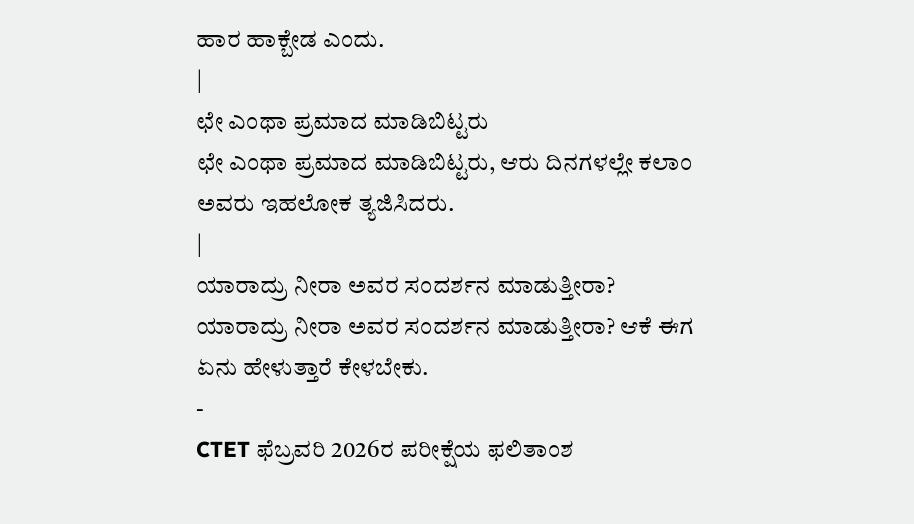ಹಾರ ಹಾಕ್ಬೇಡ ಎಂದು.
|
ಛೇ ಎಂಥಾ ಪ್ರಮಾದ ಮಾಡಿಬಿಟ್ಟರು
ಛೇ ಎಂಥಾ ಪ್ರಮಾದ ಮಾಡಿಬಿಟ್ಟರು, ಆರು ದಿನಗಳಲ್ಲೇ ಕಲಾಂ ಅವರು ಇಹಲೋಕ ತ್ಯಜಿಸಿದರು.
|
ಯಾರಾದ್ರು ನೀರಾ ಅವರ ಸಂದರ್ಶನ ಮಾಡುತ್ತೀರಾ?
ಯಾರಾದ್ರು ನೀರಾ ಅವರ ಸಂದರ್ಶನ ಮಾಡುತ್ತೀರಾ? ಆಕೆ ಈಗ ಏನು ಹೇಳುತ್ತಾರೆ ಕೇಳಬೇಕು.
-
CTET ಫೆಬ್ರವರಿ 2026ರ ಪರೀಕ್ಷೆಯ ಫಲಿತಾಂಶ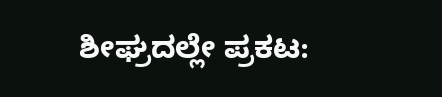ಶೀಘ್ರದಲ್ಲೇ ಪ್ರಕಟ: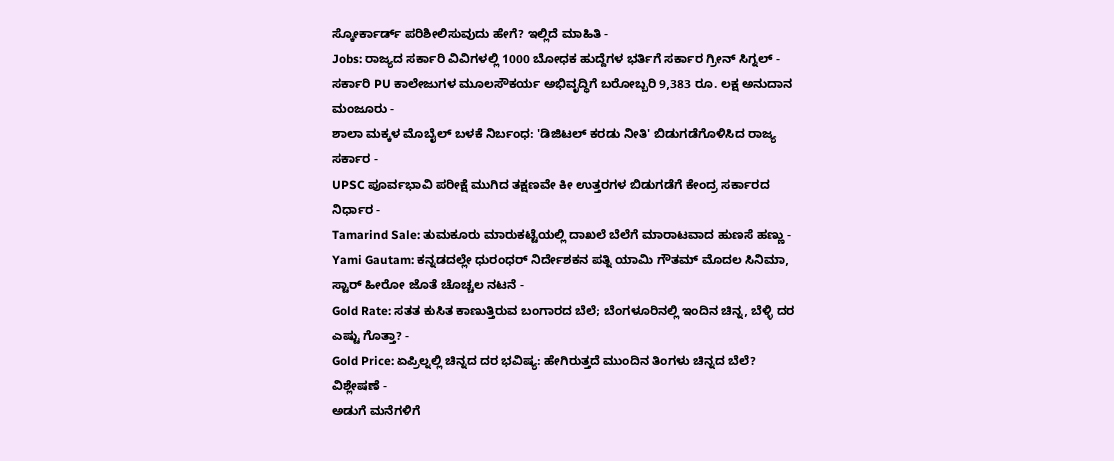ಸ್ಕೋರ್ಕಾರ್ಡ್ ಪರಿಶೀಲಿಸುವುದು ಹೇಗೆ? ಇಲ್ಲಿದೆ ಮಾಹಿತಿ -
Jobs: ರಾಜ್ಯದ ಸರ್ಕಾರಿ ವಿವಿಗಳಲ್ಲಿ 1000 ಬೋಧಕ ಹುದ್ದೆಗಳ ಭರ್ತಿಗೆ ಸರ್ಕಾರ ಗ್ರೀನ್ ಸಿಗ್ನಲ್ -
ಸರ್ಕಾರಿ PU ಕಾಲೇಜುಗಳ ಮೂಲಸೌಕರ್ಯ ಅಭಿವೃದ್ಧಿಗೆ ಬರೋಬ್ಬರಿ 9,383 ರೂ. ಲಕ್ಷ ಅನುದಾನ ಮಂಜೂರು -
ಶಾಲಾ ಮಕ್ಕಳ ಮೊಬೈಲ್ ಬಳಕೆ ನಿರ್ಬಂಧ: 'ಡಿಜಿಟಲ್ ಕರಡು ನೀತಿ' ಬಿಡುಗಡೆಗೊಳಿಸಿದ ರಾಜ್ಯ ಸರ್ಕಾರ -
UPSC ಪೂರ್ವಭಾವಿ ಪರೀಕ್ಷೆ ಮುಗಿದ ತಕ್ಷಣವೇ ಕೀ ಉತ್ತರಗಳ ಬಿಡುಗಡೆಗೆ ಕೇಂದ್ರ ಸರ್ಕಾರದ ನಿರ್ಧಾರ -
Tamarind Sale: ತುಮಕೂರು ಮಾರುಕಟ್ಟೆಯಲ್ಲಿ ದಾಖಲೆ ಬೆಲೆಗೆ ಮಾರಾಟವಾದ ಹುಣಸೆ ಹಣ್ಣು -
Yami Gautam: ಕನ್ನಡದಲ್ಲೇ ಧುರಂಧರ್ ನಿರ್ದೇಶಕನ ಪತ್ನಿ ಯಾಮಿ ಗೌತಮ್ ಮೊದಲ ಸಿನಿಮಾ, ಸ್ಟಾರ್ ಹೀರೋ ಜೊತೆ ಚೊಚ್ಚಲ ನಟನೆ -
Gold Rate: ಸತತ ಕುಸಿತ ಕಾಣುತ್ತಿರುವ ಬಂಗಾರದ ಬೆಲೆ; ಬೆಂಗಳೂರಿನಲ್ಲಿ ಇಂದಿನ ಚಿನ್ನ, ಬೆಳ್ಳಿ ದರ ಎಷ್ಟು ಗೊತ್ತಾ? -
Gold Price: ಏಪ್ರಿಲ್ನಲ್ಲಿ ಚಿನ್ನದ ದರ ಭವಿಷ್ಯ: ಹೇಗಿರುತ್ತದೆ ಮುಂದಿನ ತಿಂಗಳು ಚಿನ್ನದ ಬೆಲೆ? ವಿಶ್ಲೇಷಣೆ -
ಅಡುಗೆ ಮನೆಗಳಿಗೆ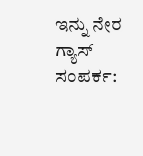ಇನ್ನು ನೇರ ಗ್ಯಾಸ್ ಸಂಪರ್ಕ: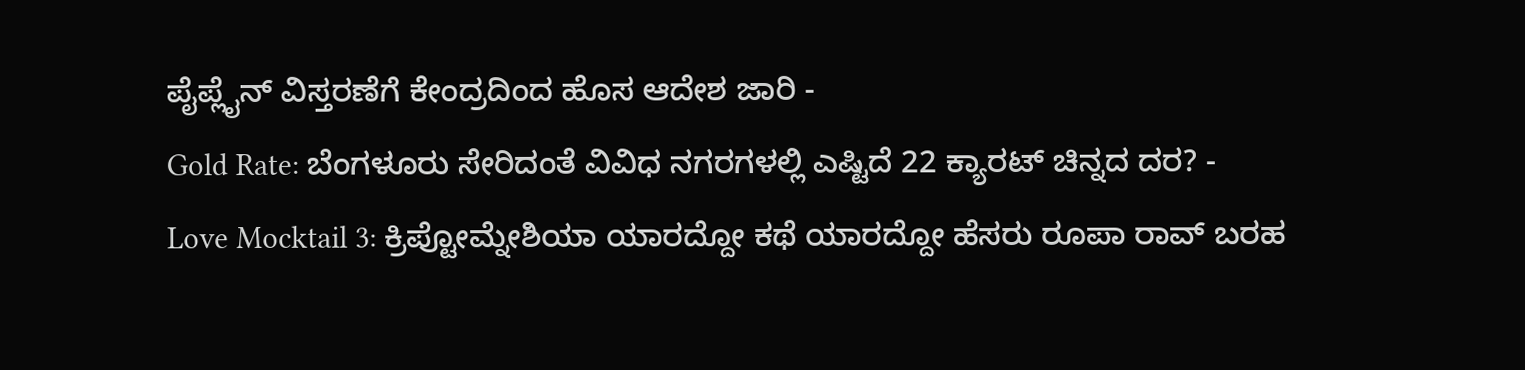ಪೈಪ್ಲೈನ್ ವಿಸ್ತರಣೆಗೆ ಕೇಂದ್ರದಿಂದ ಹೊಸ ಆದೇಶ ಜಾರಿ -
Gold Rate: ಬೆಂಗಳೂರು ಸೇರಿದಂತೆ ವಿವಿಧ ನಗರಗಳಲ್ಲಿ ಎಷ್ಟಿದೆ 22 ಕ್ಯಾರಟ್ ಚಿನ್ನದ ದರ? -
Love Mocktail 3: ಕ್ರಿಪ್ಟೋಮ್ನೇಶಿಯಾ ಯಾರದ್ದೋ ಕಥೆ ಯಾರದ್ದೋ ಹೆಸರು ರೂಪಾ ರಾವ್ ಬರಹ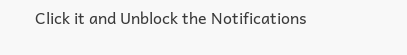Click it and Unblock the Notifications